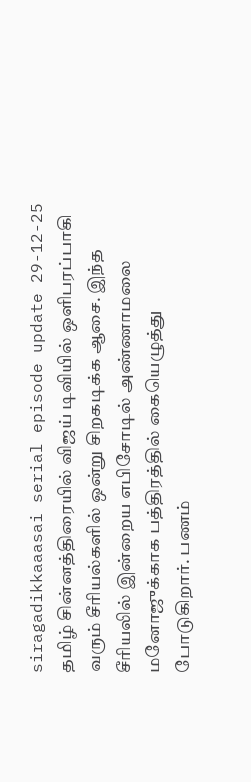siragadikkaaasai serial episode update 29-12-25
தமிழ் சின்னத்திரையில் விஜய் டிவியில் ஒளிபரப்பாகி வரும் சீரியல்களில் ஒன்று சிறகடிக்க ஆசை. இந்த சீரியலில் இன்றைய எபிசோடில் அண்ணாமலை மனோஜுக்காக பத்திரத்தில் கையெழுத்து போடுகிறார். பணம்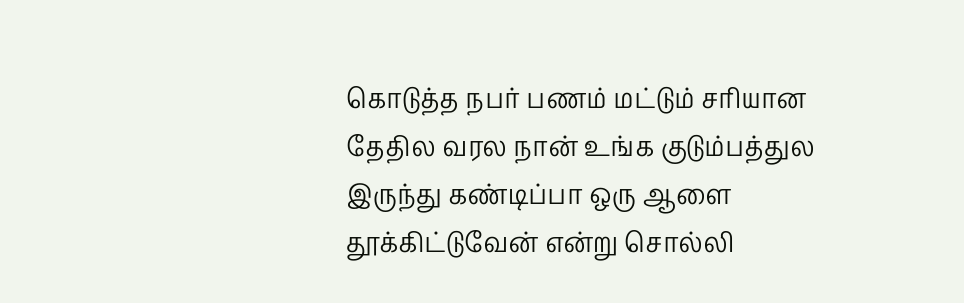கொடுத்த நபர் பணம் மட்டும் சரியான தேதில வரல நான் உங்க குடும்பத்துல இருந்து கண்டிப்பா ஒரு ஆளை தூக்கிட்டுவேன் என்று சொல்லி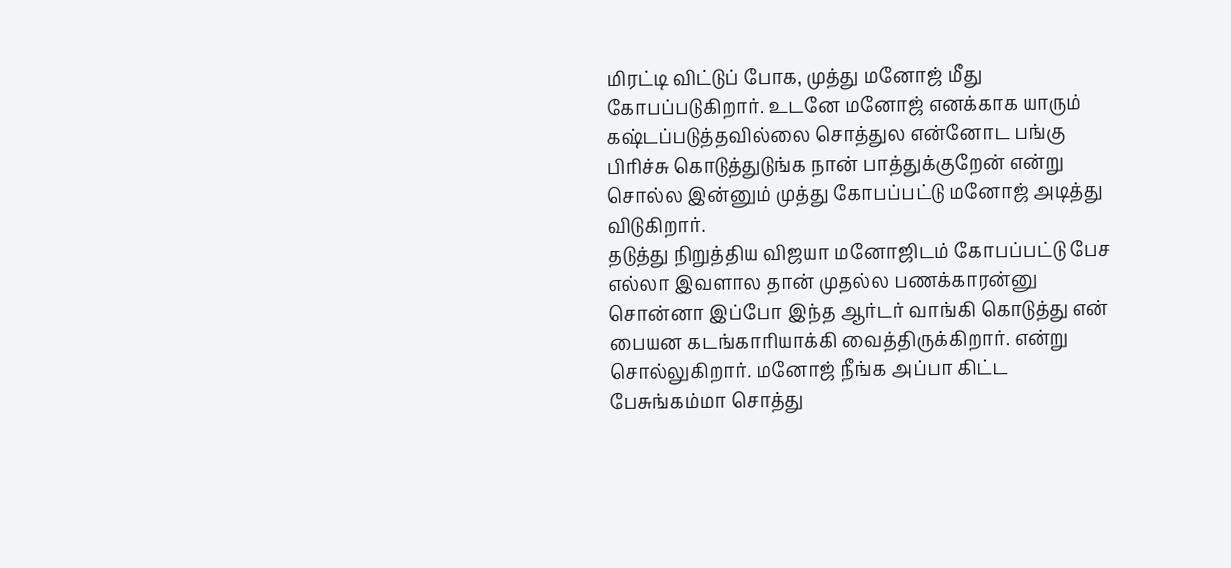மிரட்டி விட்டுப் போக, முத்து மனோஜ் மீது கோபப்படுகிறார். உடனே மனோஜ் எனக்காக யாரும் கஷ்டப்படுத்தவில்லை சொத்துல என்னோட பங்கு பிரிச்சு கொடுத்துடுங்க நான் பாத்துக்குறேன் என்று சொல்ல இன்னும் முத்து கோபப்பட்டு மனோஜ் அடித்து விடுகிறார்.
தடுத்து நிறுத்திய விஜயா மனோஜிடம் கோபப்பட்டு பேச எல்லா இவளால தான் முதல்ல பணக்காரன்னு சொன்னா இப்போ இந்த ஆர்டர் வாங்கி கொடுத்து என் பையன கடங்காரியாக்கி வைத்திருக்கிறார். என்று சொல்லுகிறார். மனோஜ் நீங்க அப்பா கிட்ட பேசுங்கம்மா சொத்து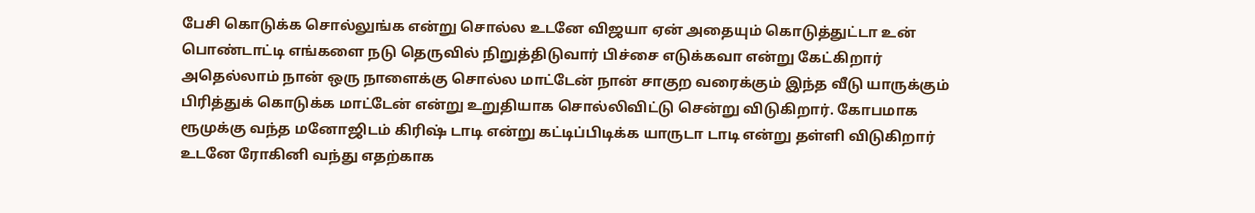பேசி கொடுக்க சொல்லுங்க என்று சொல்ல உடனே விஜயா ஏன் அதையும் கொடுத்துட்டா உன் பொண்டாட்டி எங்களை நடு தெருவில் நிறுத்திடுவார் பிச்சை எடுக்கவா என்று கேட்கிறார் அதெல்லாம் நான் ஒரு நாளைக்கு சொல்ல மாட்டேன் நான் சாகுற வரைக்கும் இந்த வீடு யாருக்கும் பிரித்துக் கொடுக்க மாட்டேன் என்று உறுதியாக சொல்லிவிட்டு சென்று விடுகிறார். கோபமாக ரூமுக்கு வந்த மனோஜிடம் கிரிஷ் டாடி என்று கட்டிப்பிடிக்க யாருடா டாடி என்று தள்ளி விடுகிறார் உடனே ரோகினி வந்து எதற்காக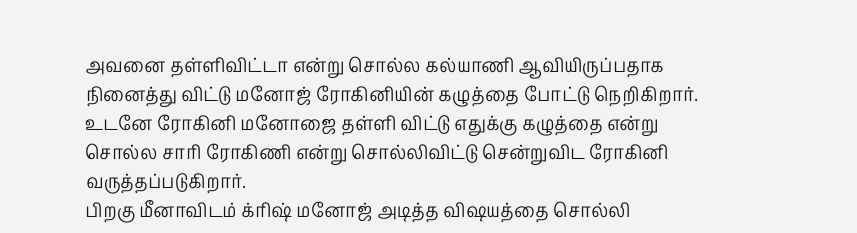அவனை தள்ளிவிட்டா என்று சொல்ல கல்யாணி ஆவியிருப்பதாக நினைத்து விட்டு மனோஜ் ரோகினியின் கழுத்தை போட்டு நெறிகிறார். உடனே ரோகினி மனோஜை தள்ளி விட்டு எதுக்கு கழுத்தை என்று சொல்ல சாரி ரோகிணி என்று சொல்லிவிட்டு சென்றுவிட ரோகினி வருத்தப்படுகிறார்.
பிறகு மீனாவிடம் க்ரிஷ் மனோஜ் அடித்த விஷயத்தை சொல்லி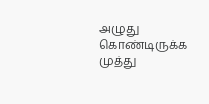அழுது கொண்டிருக்க முத்து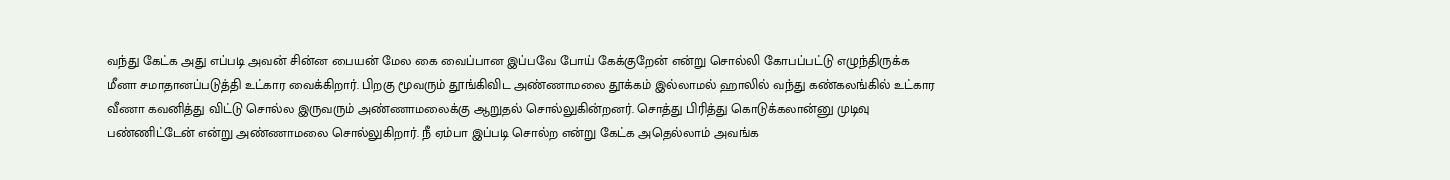வந்து கேட்க அது எப்படி அவன் சின்ன பையன் மேல கை வைப்பான இப்பவே போய் கேக்குறேன் என்று சொல்லி கோபப்பட்டு எழுந்திருக்க மீனா சமாதானப்படுத்தி உட்கார வைக்கிறார். பிறகு மூவரும் தூங்கிவிட அண்ணாமலை தூக்கம் இல்லாமல் ஹாலில் வந்து கண்கலங்கில் உட்கார வீணா கவனித்து விட்டு சொல்ல இருவரும் அண்ணாமலைக்கு ஆறுதல் சொல்லுகின்றனர். சொத்து பிரித்து கொடுக்கலான்னு முடிவு பண்ணிட்டேன் என்று அண்ணாமலை சொல்லுகிறார். நீ ஏம்பா இப்படி சொல்ற என்று கேட்க அதெல்லாம் அவங்க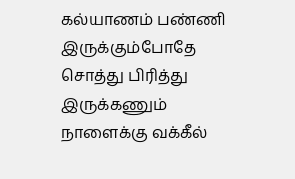கல்யாணம் பண்ணி இருக்கும்போதே சொத்து பிரித்து இருக்கணும் நாளைக்கு வக்கீல்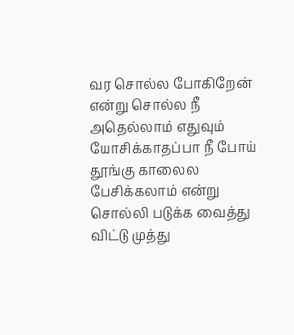வர சொல்ல போகிறேன் என்று சொல்ல நீ அதெல்லாம் எதுவும் யோசிக்காதப்பா நீ போய் தூங்கு காலைல பேசிக்கலாம் என்று சொல்லி படுக்க வைத்து விட்டு முத்து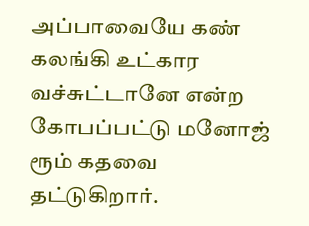அப்பாவையே கண் கலங்கி உட்கார வச்சுட்டானே என்ற கோபப்பட்டு மனோஜ் ரூம் கதவை தட்டுகிறார்.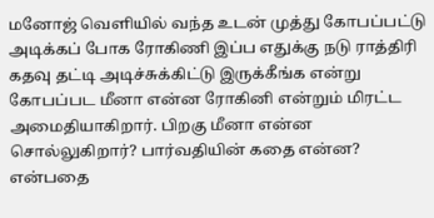மனோஜ் வெளியில் வந்த உடன் முத்து கோபப்பட்டு அடிக்கப் போக ரோகிணி இப்ப எதுக்கு நடு ராத்திரி கதவு தட்டி அடிச்சுக்கிட்டு இருக்கீங்க என்று கோபப்பட மீனா என்ன ரோகினி என்றும் மிரட்ட அமைதியாகிறார். பிறகு மீனா என்ன சொல்லுகிறார்? பார்வதியின் கதை என்ன? என்பதை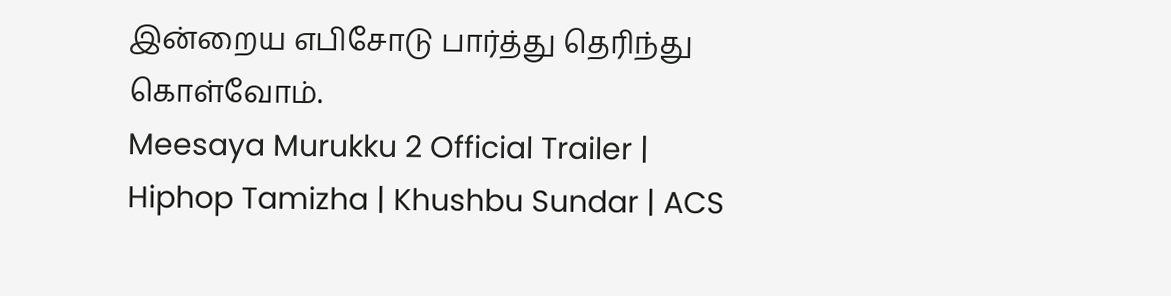இன்றைய எபிசோடு பார்த்து தெரிந்து கொள்வோம்.
Meesaya Murukku 2 Official Trailer | Hiphop Tamizha | Khushbu Sundar | ACS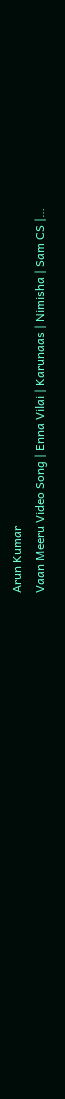Arun Kumar
Vaan Meeru Video Song | Enna Vilai | Karunaas | Nimisha | Sam CS |…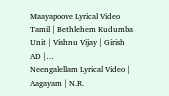Maayapoove Lyrical Video Tamil | Bethlehem Kudumba Unit | Vishnu Vijay | Girish AD |…
Neengalellam Lyrical Video | Aagayam | N.R.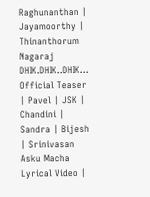Raghunanthan | Jayamoorthy | Thinanthorum Nagaraj
DHIK.DHIK..DHIK... Official Teaser | Pavel | JSK | Chandini | Sandra | Bijesh | Srinivasan
Asku Macha Lyrical Video |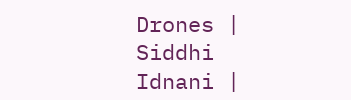Drones | Siddhi Idnani |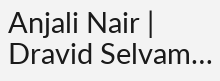Anjali Nair | Dravid Selvam…